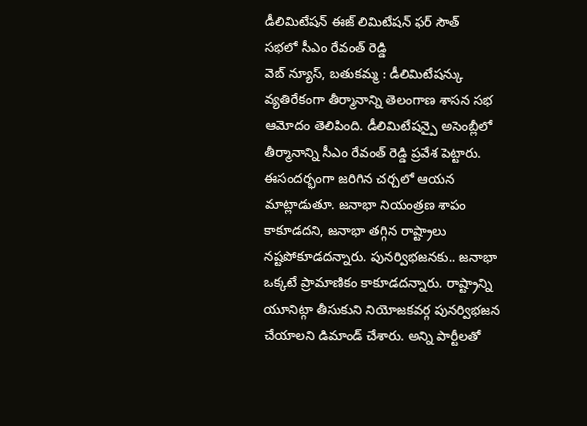డీలిమిటేషన్ ఈజ్ లిమిటేషన్ ఫర్ సౌత్
సభలో సీఎం రేవంత్ రెడ్డి
వెబ్ న్యూస్, బతుకమ్మ : డీలిమిటేషన్కు వ్యతిరేకంగా తీర్మానాన్ని తెలంగాణ శాసన సభ ఆమోదం తెలిపింది. డీలిమిటేషన్పై అసెంబ్లీలో తీర్మానాన్ని సీఎం రేవంత్ రెడ్డి ప్రవేశ పెట్టారు. ఈసందర్భంగా జరిగిన చర్చలో ఆయన మాట్లాడుతూ. జనాభా నియంత్రణ శాపం కాకూడదని, జనాభా తగ్గిన రాష్ట్రాలు నష్టపోకూడదన్నారు. పునర్విభజనకు.. జనాభా ఒక్కటే ప్రామాణికం కాకూడదన్నారు. రాష్ట్రాన్ని యూనిట్గా తీసుకుని నియోజకవర్గ పునర్విభజన చేయాలని డిమాండ్ చేశారు. అన్ని పార్టీలతో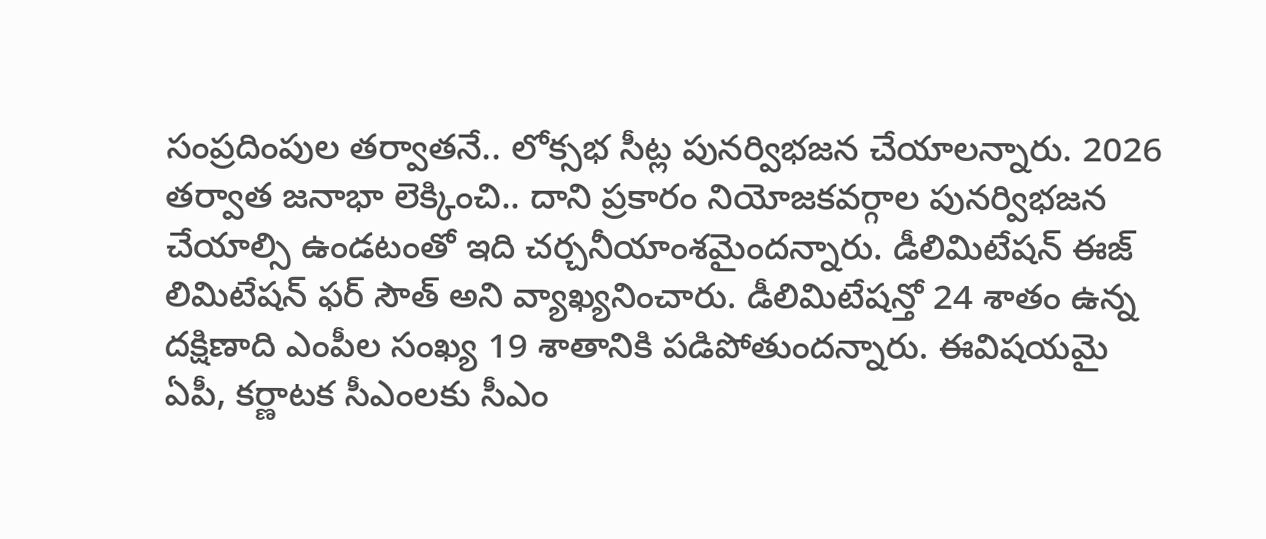సంప్రదింపుల తర్వాతనే.. లోక్సభ సీట్ల పునర్విభజన చేయాలన్నారు. 2026 తర్వాత జనాభా లెక్కించి.. దాని ప్రకారం నియోజకవర్గాల పునర్విభజన చేయాల్సి ఉండటంతో ఇది చర్చనీయాంశమైందన్నారు. డీలిమిటేషన్ ఈజ్ లిమిటేషన్ ఫర్ సౌత్ అని వ్యాఖ్యనించారు. డీలిమిటేషన్తో 24 శాతం ఉన్న దక్షిణాది ఎంపీల సంఖ్య 19 శాతానికి పడిపోతుందన్నారు. ఈవిషయమై ఏపీ, కర్ణాటక సీఎంలకు సీఎం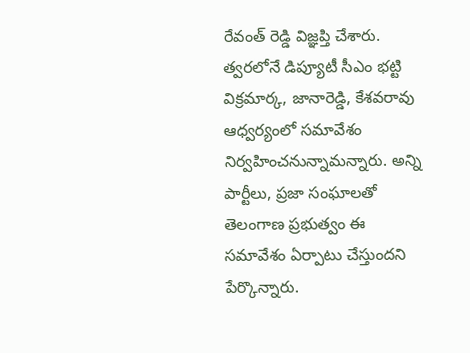రేవంత్ రెడ్డి విజ్ఞప్తి చేశారు. త్వరలోనే డిప్యూటీ సీఎం భట్టి విక్రమార్క, జానారెడ్డి, కేశవరావు ఆధ్వర్యంలో సమావేశం నిర్వహించనున్నామన్నారు. అన్ని పార్టీలు, ప్రజా సంఘాలతో తెలంగాణ ప్రభుత్వం ఈ సమావేశం ఏర్పాటు చేస్తుందని పేర్కొన్నారు.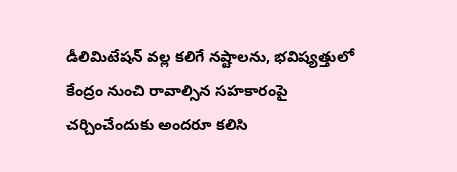డీలిమిటేషన్ వల్ల కలిగే నష్టాలను, భవిష్యత్తులో కేంద్రం నుంచి రావాల్సిన సహకారంపై చర్చించేందుకు అందరూ కలిసి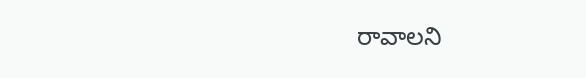రావాలని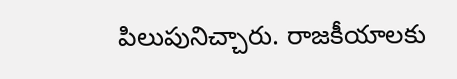పిలుపునిచ్చారు. రాజకీయాలకు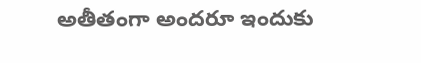అతీతంగా అందరూ ఇందుకు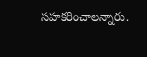సహకరించాలన్నారు.